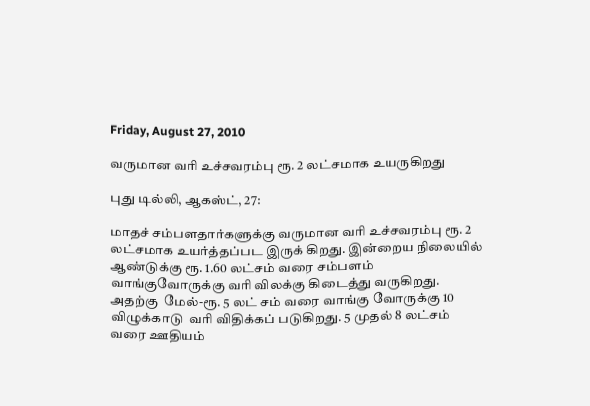Friday, August 27, 2010

வருமான வரி உச்சவரம்பு ரூ. 2 லட்சமாக உயருகிறது

புது டில்லி, ஆகஸ்ட், 27:

மாதச் சம்பளதார்களுக்கு வருமான வரி உச்சவரம்பு ரூ. 2 லட்சமாக உயர்த்தப்பட இருக் கிறது. இன்றைய நிலையில்  ஆண்டுக்கு ரூ. 1.60 லட்சம் வரை சம்பளம் வாங்குவோருக்கு வரி விலக்கு கிடைத்து வருகிறது. அதற்கு  மேல்-ரூ. 5 லட் சம் வரை வாங்கு வோருக்கு 10 விழுக்காடு  வரி விதிக்கப் படுகிறது. 5 முதல் 8 லட்சம் வரை ஊதியம்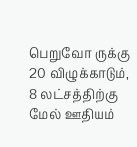பெறுவோ ருக்கு 20 விழுக்காடும்,  8 லட்சத்திற்கு மேல் ஊதியம்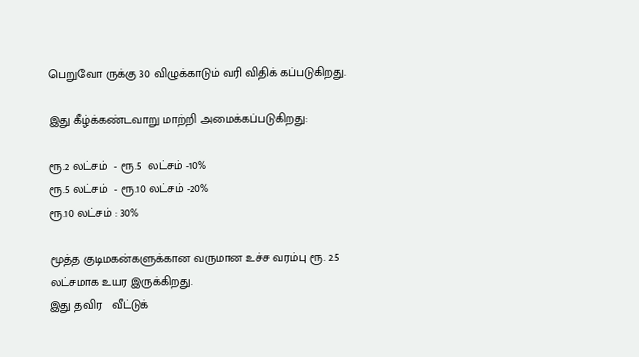பெறுவோ ருக்கு 30 விழுக்காடும் வரி விதிக் கப்படுகிறது.

இது கீழ்க்கண்டவாறு மாற்றி அமைக்கப்படுகிறது:

ரூ.2 லட்சம்  - ரூ.5  லட்சம் -10%
ரூ.5 லட்சம்  - ரூ.10 லட்சம் -20%
ரூ.10 லட்சம் : 30%

மூத்த குடிமகன்களுக்கான வருமான உச்ச வரம்பு ரூ. 2.5 லட்சமாக உயர இருக்கிறது.
இது தவிர   வீட்டுக்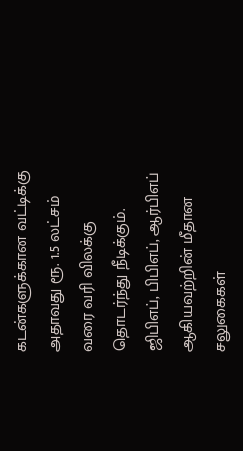கடன்களுக்கான வட்டிக்கு அதாவது ரூ. 1.5 லட்சம் வரை வரி விலக்கு  தொடர்ந்து நீடிக்கும். ஜிபிஎப், பிபிஎப், ஆர்பிஎப் ஆகியவற்றின் மீதான சலுகைகள்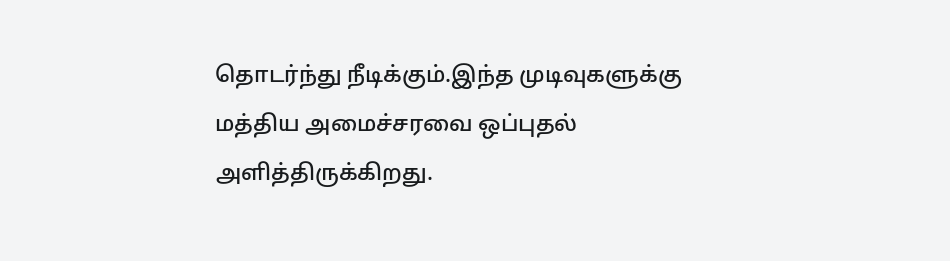தொடர்ந்து நீடிக்கும்.இந்த முடிவுகளுக்கு  மத்திய அமைச்சரவை ஒப்புதல் அளித்திருக்கிறது.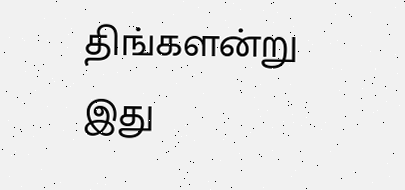திங்களன்று இது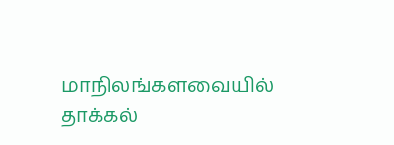மாநிலங்களவையில் தாக்கல்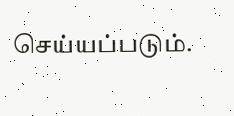செய்யப்படும்.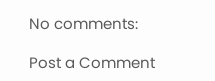No comments:

Post a Comment